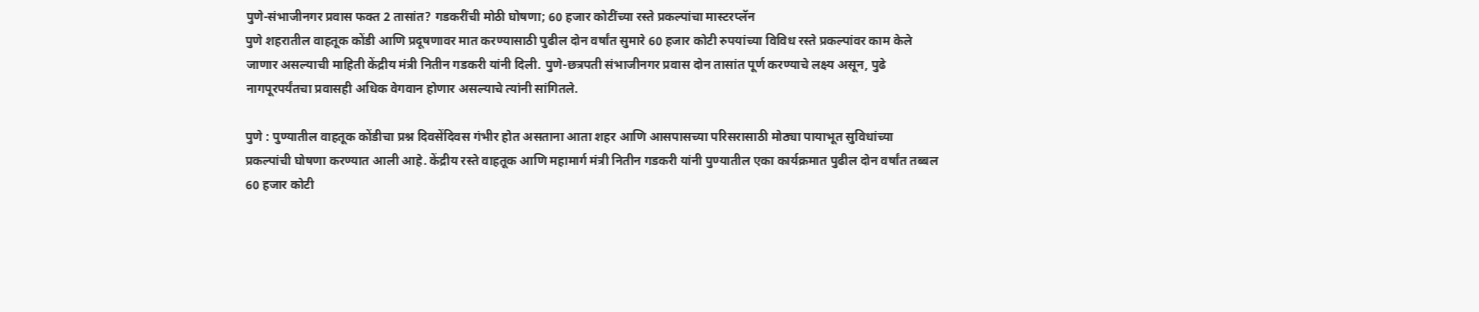पुणे-संभाजीनगर प्रवास फक्त 2 तासांत? गडकरींची मोठी घोषणा; 60 हजार कोटींच्या रस्ते प्रकल्पांचा मास्टरप्लॅन
पुणे शहरातील वाहतूक कोंडी आणि प्रदूषणावर मात करण्यासाठी पुढील दोन वर्षांत सुमारे 60 हजार कोटी रुपयांच्या विविध रस्ते प्रकल्पांवर काम केले जाणार असल्याची माहिती केंद्रीय मंत्री नितीन गडकरी यांनी दिली. पुणे-छत्रपती संभाजीनगर प्रवास दोन तासांत पूर्ण करण्याचे लक्ष्य असून, पुढे नागपूरपर्यंतचा प्रवासही अधिक वेगवान होणार असल्याचे त्यांनी सांगितले.

पुणे : पुण्यातील वाहतूक कोंडीचा प्रश्न दिवसेंदिवस गंभीर होत असताना आता शहर आणि आसपासच्या परिसरासाठी मोठ्या पायाभूत सुविधांच्या प्रकल्पांची घोषणा करण्यात आली आहे. केंद्रीय रस्ते वाहतूक आणि महामार्ग मंत्री नितीन गडकरी यांनी पुण्यातील एका कार्यक्रमात पुढील दोन वर्षांत तब्बल 60 हजार कोटी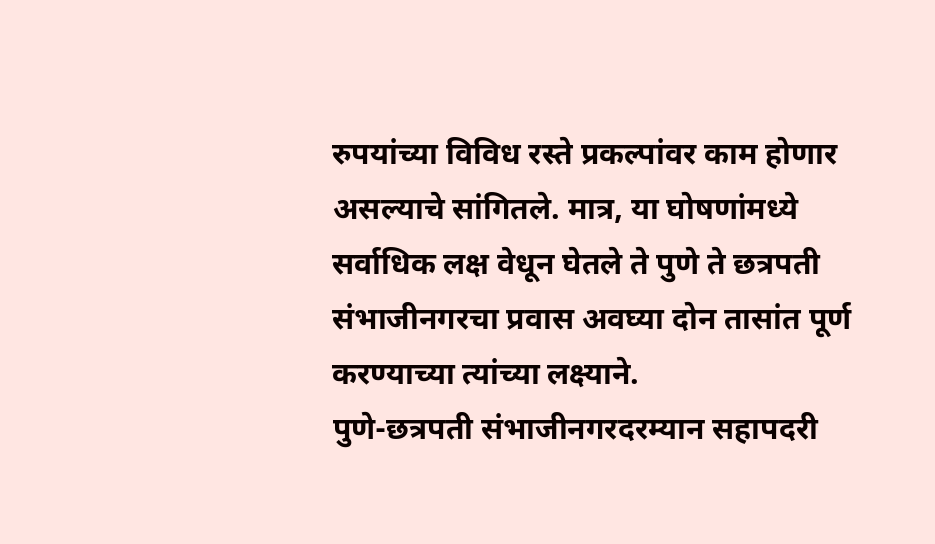रुपयांच्या विविध रस्ते प्रकल्पांवर काम होणार असल्याचे सांगितले. मात्र, या घोषणांमध्ये सर्वाधिक लक्ष वेधून घेतले ते पुणे ते छत्रपती संभाजीनगरचा प्रवास अवघ्या दोन तासांत पूर्ण करण्याच्या त्यांच्या लक्ष्याने.
पुणे-छत्रपती संभाजीनगरदरम्यान सहापदरी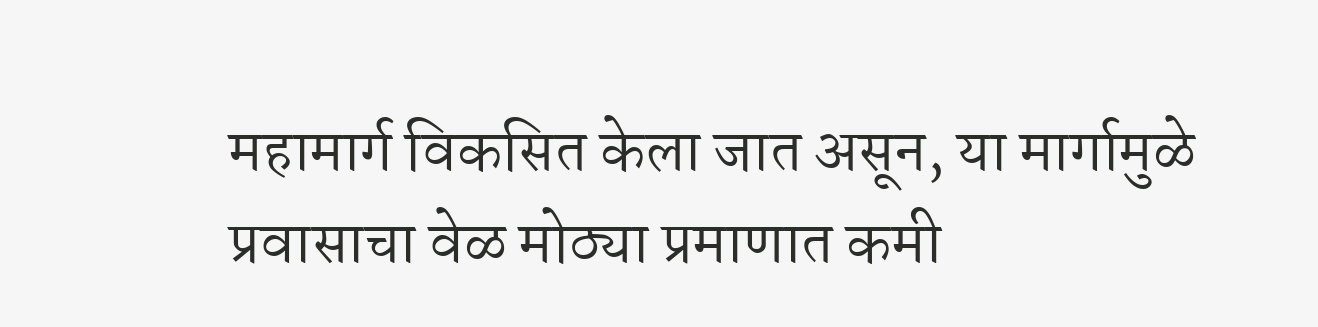महामार्ग विकसित केला जात असून, या मार्गामुळे प्रवासाचा वेळ मोठ्या प्रमाणात कमी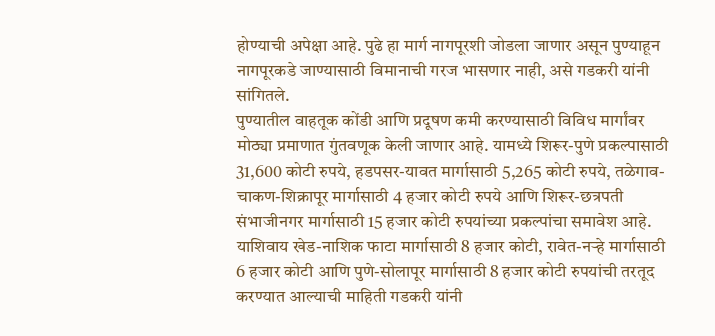होण्याची अपेक्षा आहे. पुढे हा मार्ग नागपूरशी जोडला जाणार असून पुण्याहून नागपूरकडे जाण्यासाठी विमानाची गरज भासणार नाही, असे गडकरी यांनी सांगितले.
पुण्यातील वाहतूक कोंडी आणि प्रदूषण कमी करण्यासाठी विविध मार्गांवर मोठ्या प्रमाणात गुंतवणूक केली जाणार आहे. यामध्ये शिरूर-पुणे प्रकल्पासाठी 31,600 कोटी रुपये, हडपसर-यावत मार्गासाठी 5,265 कोटी रुपये, तळेगाव-चाकण-शिक्रापूर मार्गासाठी 4 हजार कोटी रुपये आणि शिरूर-छत्रपती संभाजीनगर मार्गासाठी 15 हजार कोटी रुपयांच्या प्रकल्पांचा समावेश आहे.
याशिवाय खेड-नाशिक फाटा मार्गासाठी 8 हजार कोटी, रावेत-नऱ्हे मार्गासाठी 6 हजार कोटी आणि पुणे-सोलापूर मार्गासाठी 8 हजार कोटी रुपयांची तरतूद करण्यात आल्याची माहिती गडकरी यांनी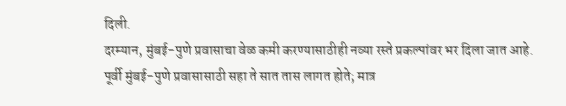दिली.
दरम्यान, मुंबई-पुणे प्रवासाचा वेळ कमी करण्यासाठीही नव्या रस्ते प्रकल्पांवर भर दिला जात आहे. पूर्वी मुंबई-पुणे प्रवासासाठी सहा ते सात तास लागत होते; मात्र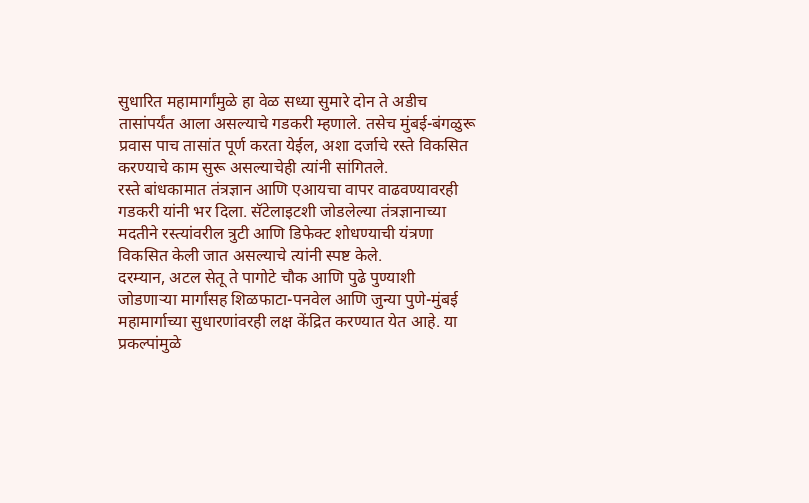सुधारित महामार्गांमुळे हा वेळ सध्या सुमारे दोन ते अडीच तासांपर्यंत आला असल्याचे गडकरी म्हणाले. तसेच मुंबई-बंगळुरू प्रवास पाच तासांत पूर्ण करता येईल, अशा दर्जाचे रस्ते विकसित करण्याचे काम सुरू असल्याचेही त्यांनी सांगितले.
रस्ते बांधकामात तंत्रज्ञान आणि एआयचा वापर वाढवण्यावरही गडकरी यांनी भर दिला. सॅटेलाइटशी जोडलेल्या तंत्रज्ञानाच्या मदतीने रस्त्यांवरील त्रुटी आणि डिफेक्ट शोधण्याची यंत्रणा विकसित केली जात असल्याचे त्यांनी स्पष्ट केले.
दरम्यान, अटल सेतू ते पागोटे चौक आणि पुढे पुण्याशी जोडणाऱ्या मार्गांसह शिळफाटा-पनवेल आणि जुन्या पुणे-मुंबई महामार्गाच्या सुधारणांवरही लक्ष केंद्रित करण्यात येत आहे. या प्रकल्पांमुळे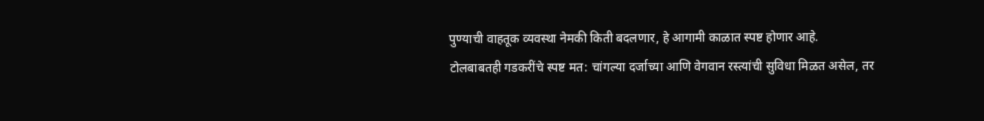पुण्याची वाहतूक व्यवस्था नेमकी किती बदलणार, हे आगामी काळात स्पष्ट होणार आहे.
टोलबाबतही गडकरींचे स्पष्ट मत: चांगल्या दर्जाच्या आणि वेगवान रस्त्यांची सुविधा मिळत असेल, तर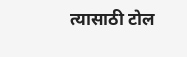त्यासाठी टोल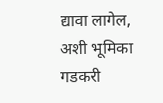द्यावा लागेल, अशी भूमिका गडकरी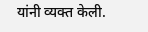यांनी व्यक्त केली.